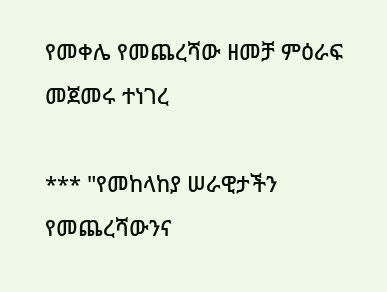የመቀሌ የመጨረሻው ዘመቻ ምዕራፍ መጀመሩ ተነገረ

*** "የመከላከያ ሠራዊታችን የመጨረሻውንና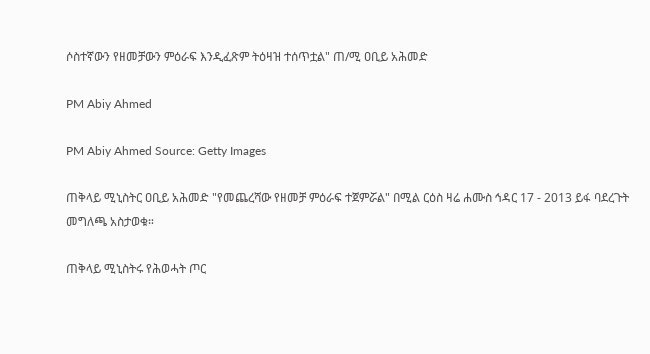ሶስተኛውን የዘመቻውን ምዕራፍ እንዲፈጽም ትዕዛዝ ተሰጥቷል" ጠ/ሚ ዐቢይ አሕመድ

PM Abiy Ahmed

PM Abiy Ahmed Source: Getty Images

ጠቅላይ ሚኒስትር ዐቢይ አሕመድ "የመጨረሻው የዘመቻ ምዕራፍ ተጀምሯል" በሚል ርዕስ ዛሬ ሐሙስ ኅዳር 17 - 2013 ይፋ ባደረጉት መግለጫ አስታወቁ።

ጠቅላይ ሚኒስትሩ የሕወሓት ጦር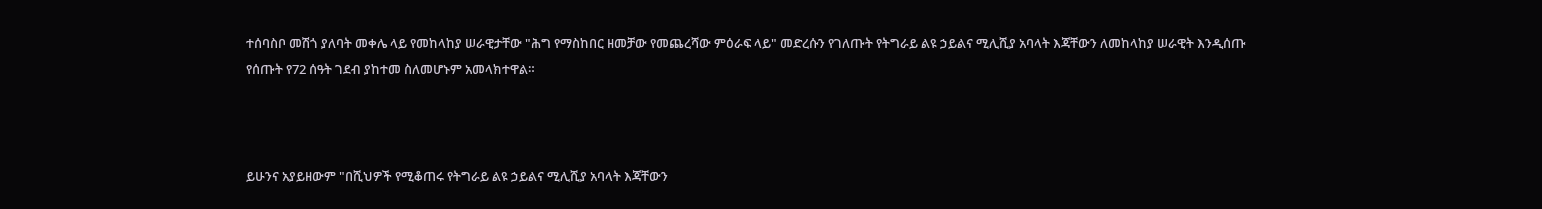ተሰባስቦ መሽጎ ያለባት መቀሌ ላይ የመከላከያ ሠራዊታቸው "ሕግ የማስከበር ዘመቻው የመጨረሻው ምዕራፍ ላይ" መድረሱን የገለጡት የትግራይ ልዩ ኃይልና ሚሊሺያ አባላት እጃቸውን ለመከላከያ ሠራዊት እንዲሰጡ የሰጡት የ72 ሰዓት ገደብ ያከተመ ስለመሆኑም አመላክተዋል።



ይሁንና አያይዘውም "በሺህዎች የሚቆጠሩ የትግራይ ልዩ ኃይልና ሚሊሺያ አባላት እጃቸውን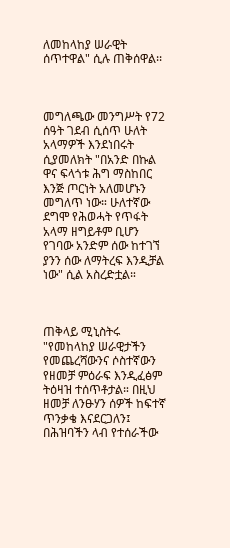ለመከላከያ ሠራዊት ሰጥተዋል" ሲሉ ጠቅሰዋል፡፡



መግለጫው መንግሥት የ72 ሰዓት ገደብ ሲሰጥ ሁለት አላማዎች እንደነበሩት ሲያመለክት "በአንድ በኩል ዋና ፍላጎቱ ሕግ ማስከበር እንጅ ጦርነት አለመሆኑን መግለጥ ነው። ሁለተኛው ደግሞ የሕወሓት የጥፋት አላማ ዘግይቶም ቢሆን የገባው አንድም ሰው ከተገኘ ያንን ሰው ለማትረፍ እንዲቻል ነው" ሲል አስረድቷል።



ጠቅላይ ሚኒስትሩ "የመከላከያ ሠራዊታችን የመጨረሻውንና ሶስተኛውን የዘመቻ ምዕራፍ እንዲፈፅም ትዕዛዝ ተሰጥቶታል። በዚህ ዘመቻ ለንፁሃን ሰዎች ከፍተኛ ጥንቃቄ እናደርጋለን፤ በሕዝባችን ላብ የተሰራችው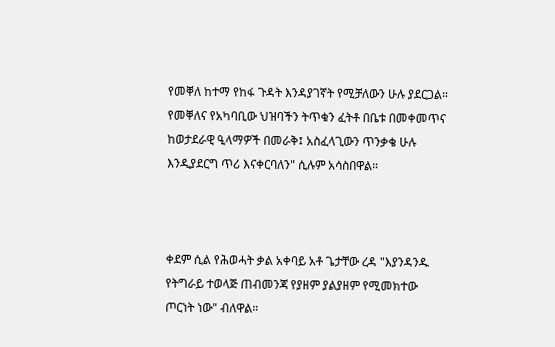የመቐለ ከተማ የከፋ ጉዳት እንዳያገኛት የሚቻለውን ሁሉ ያደርጋል። የመቐለና የአካባቢው ህዝባችን ትጥቁን ፈትቶ በቤቱ በመቀመጥና ከወታደራዊ ዒላማዎች በመራቅ፤ አስፈላጊውን ጥንቃቄ ሁሉ እንዲያደርግ ጥሪ እናቀርባለን" ሲሉም አሳስበዋል።



ቀደም ሲል የሕወሓት ቃል አቀባይ አቶ ጌታቸው ረዳ "እያንዳንዱ የትግራይ ተወላጅ ጠብመንጃ የያዘም ያልያዘም የሚመክተው ጦርነት ነው" ብለዋል።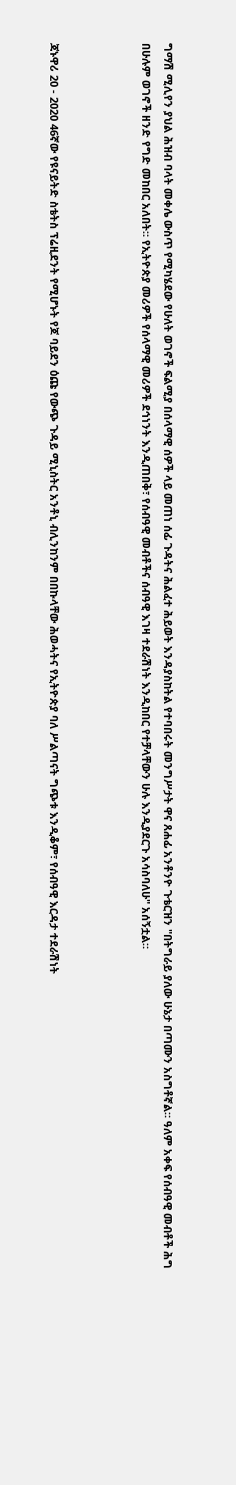ግማሽ ሚሊየን ያህል ሕዝብ ባላት መቀሌ ውስጥ የሚካሄደው የሁለት ወገኖች ፍልሚያ በሰላማዊ ሰዎች ላይ መጠነ ሰፊ ጉዳትና ሕልፈተ ሕይወት እንዳያስከትል የተባበሩት መንግሥታት ዋና ጸሐፊ አንቶንዮ ጉቴርዝን "በትግራይ ያለው ሁኔታ በጣሙን አስግቶኛል። ዓለም አቀፍ የሰብዓዊ መብቶች ሕግ በሁሉም ወገኖች ዘንድ የግድ መከበር አለበት። የኢትዮጵያ መሪዎች የሰላማዊ መሪዎች ደኅነንት እንዲጠበቅ፣ የሰብዓዊ መብቶችና ሰብዓዊ እገዛ ተደራሽነት እንዲከበር የተቻላቸውን ሁሉ እንዲያደርጉ አሳስባለሁ" አሰኝቷል።



ጃኑዋሪ 20 - 2020 46ኛው የዩናይትድ ስቴትስ ፕሬዚደንት የሚሆኑት የጆ ባይደን ዕጩ የውጭ ጉዳይ ሚኒስትር አንቶኒ ብሊንከንም በበኩላቸው ሕወሓትና የኢትዮጵያ ባለ ሥልጣናት ግጭቱ እንዲቆም፣ የሰብዓዊ እርዳታ ተደራሽነት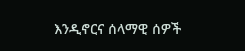እንዲኖርና ሰላማዊ ሰዎች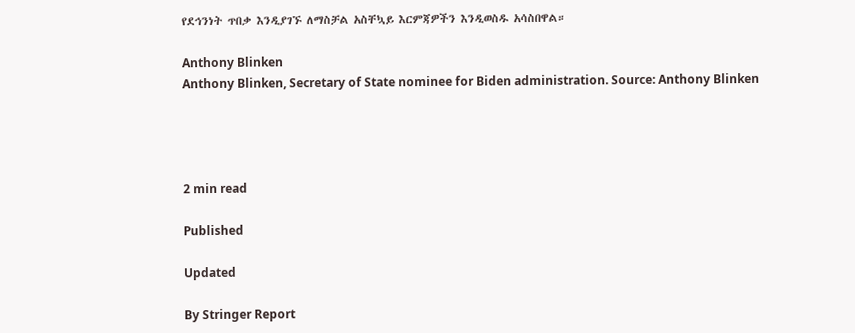የደኅንነት ጥበቃ እንዲያገኙ ለማስቻል አስቸኳይ እርምጃዎችን እንዲወስዱ አሳስበዋል።

Anthony Blinken
Anthony Blinken, Secretary of State nominee for Biden administration. Source: Anthony Blinken




2 min read

Published

Updated

By Stringer Report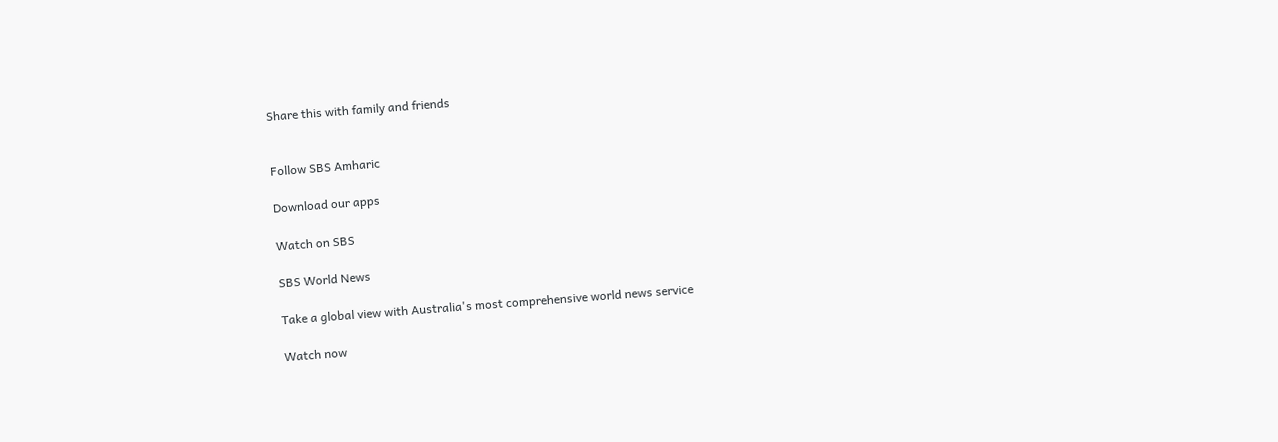Share this with family and friends


Follow SBS Amharic

Download our apps

Watch on SBS

SBS World News

Take a global view with Australia's most comprehensive world news service

Watch now